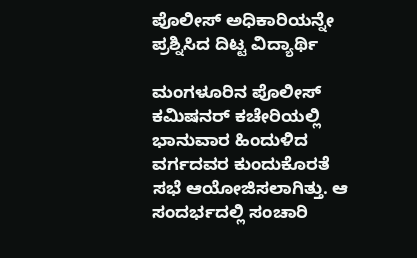ಪೊಲೀಸ್ ಅಧಿಕಾರಿಯನ್ನೇ ಪ್ರಶ್ನಿಸಿದ ದಿಟ್ಟ ವಿದ್ಯಾರ್ಥಿ

ಮಂಗಳೂರಿನ ಪೊಲೀಸ್ ಕಮಿಷನರ್ ಕಚೇರಿಯಲ್ಲಿ ಭಾನುವಾರ ಹಿಂದುಳಿದ ವರ್ಗದವರ ಕುಂದುಕೊರತೆ ಸಭೆ ಆಯೋಜಿಸಲಾಗಿತ್ತು. ಆ ಸಂದರ್ಭದಲ್ಲಿ ಸಂಚಾರಿ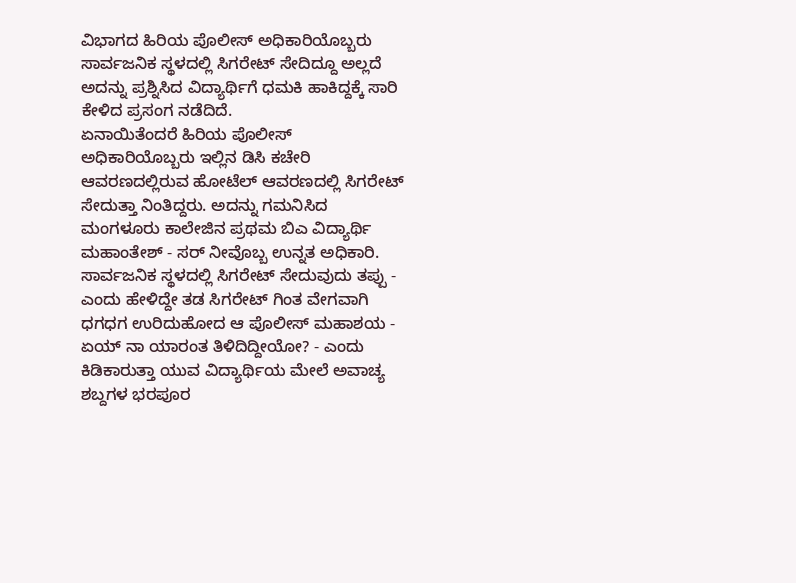ವಿಭಾಗದ ಹಿರಿಯ ಪೊಲೀಸ್ ಅಧಿಕಾರಿಯೊಬ್ಬರು ಸಾರ್ವಜನಿಕ ಸ್ಥಳದಲ್ಲಿ ಸಿಗರೇಟ್ ಸೇದಿದ್ದೂ ಅಲ್ಲದೆ ಅದನ್ನು ಪ್ರಶ್ನಿಸಿದ ವಿದ್ಯಾರ್ಥಿಗೆ ಧಮಕಿ ಹಾಕಿದ್ದಕ್ಕೆ ಸಾರಿ ಕೇಳಿದ ಪ್ರಸಂಗ ನಡೆದಿದೆ.
ಏನಾಯಿತೆಂದರೆ ಹಿರಿಯ ಪೊಲೀಸ್ ಅಧಿಕಾರಿಯೊಬ್ಬರು ಇಲ್ಲಿನ ಡಿಸಿ ಕಚೇರಿ ಆವರಣದಲ್ಲಿರುವ ಹೋಟೆಲ್ ಆವರಣದಲ್ಲಿ ಸಿಗರೇಟ್ ಸೇದುತ್ತಾ ನಿಂತಿದ್ದರು. ಅದನ್ನು ಗಮನಿಸಿದ ಮಂಗಳೂರು ಕಾಲೇಜಿನ ಪ್ರಥಮ ಬಿಎ ವಿದ್ಯಾರ್ಥಿ ಮಹಾಂತೇಶ್ - ಸರ್ ನೀವೊಬ್ಬ ಉನ್ನತ ಅಧಿಕಾರಿ. ಸಾರ್ವಜನಿಕ ಸ್ಥಳದಲ್ಲಿ ಸಿಗರೇಟ್ ಸೇದುವುದು ತಪ್ಪು - ಎಂದು ಹೇಳಿದ್ದೇ ತಡ ಸಿಗರೇಟ್ ಗಿಂತ ವೇಗವಾಗಿ ಧಗಧಗ ಉರಿದುಹೋದ ಆ ಪೊಲೀಸ್ ಮಹಾಶಯ - ಏಯ್ ನಾ ಯಾರಂತ ತಿಳಿದಿದ್ದೀಯೋ? - ಎಂದು ಕಿಡಿಕಾರುತ್ತಾ ಯುವ ವಿದ್ಯಾರ್ಥಿಯ ಮೇಲೆ ಅವಾಚ್ಯ ಶಬ್ದಗಳ ಭರಪೂರ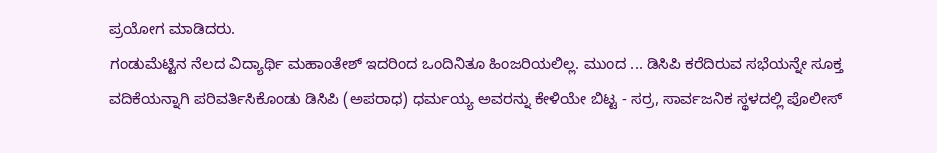ಪ್ರಯೋಗ ಮಾಡಿದರು.
ಗಂಡುಮೆಟ್ಟಿನ ನೆಲದ ವಿದ್ಯಾರ್ಥಿ ಮಹಾಂತೇಶ್ ಇದರಿಂದ ಒಂದಿನಿತೂ ಹಿಂಜರಿಯಲಿಲ್ಲ. ಮುಂದ ... ಡಿಸಿಪಿ ಕರೆದಿರುವ ಸಭೆಯನ್ನೇ ಸೂಕ್ತ ವದಿಕೆಯನ್ನಾಗಿ ಪರಿವರ್ತಿಸಿಕೊಂಡು ಡಿಸಿಪಿ (ಅಪರಾಧ) ಧರ್ಮಯ್ಯ ಅವರನ್ನು ಕೇಳಿಯೇ ಬಿಟ್ಟ - ಸರ್ರ, ಸಾರ್ವಜನಿಕ ಸ್ಥಳದಲ್ಲಿ ಪೊಲೀಸ್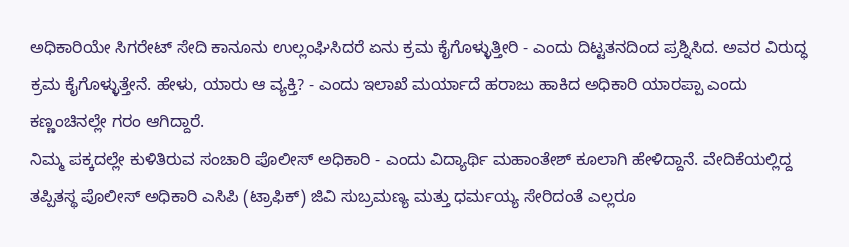ಅಧಿಕಾರಿಯೇ ಸಿಗರೇಟ್ ಸೇದಿ ಕಾನೂನು ಉಲ್ಲಂಘಿಸಿದರೆ ಏನು ಕ್ರಮ ಕೈಗೊಳ್ಳುತ್ತೀರಿ - ಎಂದು ದಿಟ್ಟತನದಿಂದ ಪ್ರಶ್ನಿಸಿದ. ಅವರ ವಿರುದ್ಧ ಕ್ರಮ ಕೈಗೊಳ್ಳುತ್ತೇನೆ. ಹೇಳು, ಯಾರು ಆ ವ್ಯಕ್ತಿ? - ಎಂದು ಇಲಾಖೆ ಮರ್ಯಾದೆ ಹರಾಜು ಹಾಕಿದ ಅಧಿಕಾರಿ ಯಾರಪ್ಪಾ ಎಂದು ಕಣ್ಣಂಚಿನಲ್ಲೇ ಗರಂ ಆಗಿದ್ದಾರೆ.
ನಿಮ್ಮ ಪಕ್ಕದಲ್ಲೇ ಕುಳಿತಿರುವ ಸಂಚಾರಿ ಪೊಲೀಸ್ ಅಧಿಕಾರಿ - ಎಂದು ವಿದ್ಯಾರ್ಥಿ ಮಹಾಂತೇಶ್ ಕೂಲಾಗಿ ಹೇಳಿದ್ದಾನೆ. ವೇದಿಕೆಯಲ್ಲಿದ್ದ ತಪ್ಪಿತಸ್ಥ ಪೊಲೀಸ್ ಅಧಿಕಾರಿ ಎಸಿಪಿ (ಟ್ರಾಫಿಕ್) ಜಿವಿ ಸುಬ್ರಮಣ್ಯ ಮತ್ತು ಧರ್ಮಯ್ಯ ಸೇರಿದಂತೆ ಎಲ್ಲರೂ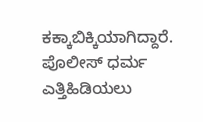ಕಕ್ಕಾಬಿಕ್ಕಿಯಾಗಿದ್ದಾರೆ. ಪೊಲೀಸ್ ಧರ್ಮ ಎತ್ತಿಹಿಡಿಯಲು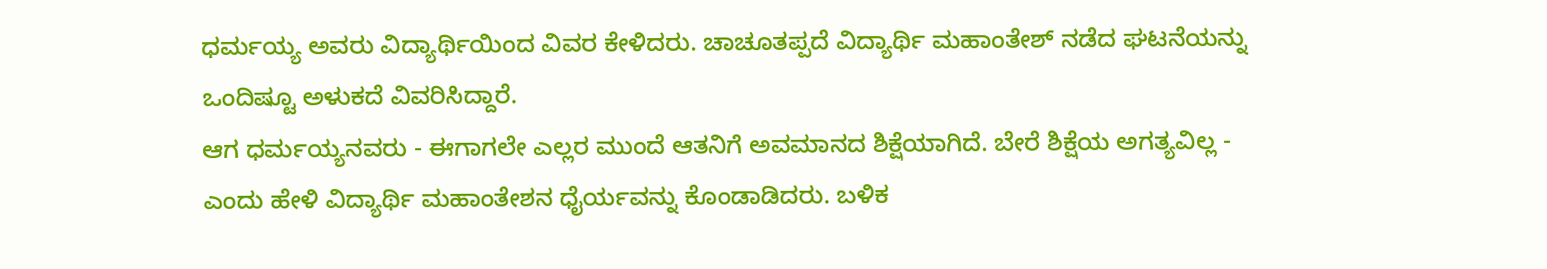ಧರ್ಮಯ್ಯ ಅವರು ವಿದ್ಯಾರ್ಥಿಯಿಂದ ವಿವರ ಕೇಳಿದರು. ಚಾಚೂತಪ್ಪದೆ ವಿದ್ಯಾರ್ಥಿ ಮಹಾಂತೇಶ್ ನಡೆದ ಘಟನೆಯನ್ನು ಒಂದಿಷ್ಟೂ ಅಳುಕದೆ ವಿವರಿಸಿದ್ದಾರೆ.
ಆಗ ಧರ್ಮಯ್ಯನವರು - ಈಗಾಗಲೇ ಎಲ್ಲರ ಮುಂದೆ ಆತನಿಗೆ ಅವಮಾನದ ಶಿಕ್ಷೆಯಾಗಿದೆ. ಬೇರೆ ಶಿಕ್ಷೆಯ ಅಗತ್ಯವಿಲ್ಲ - ಎಂದು ಹೇಳಿ ವಿದ್ಯಾರ್ಥಿ ಮಹಾಂತೇಶನ ಧೈರ್ಯವನ್ನು ಕೊಂಡಾಡಿದರು. ಬಳಿಕ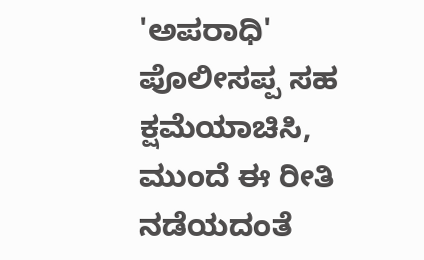'ಅಪರಾಧಿ' ಪೊಲೀಸಪ್ಪ ಸಹ ಕ್ಷಮೆಯಾಚಿಸಿ, ಮುಂದೆ ಈ ರೀತಿ ನಡೆಯದಂತೆ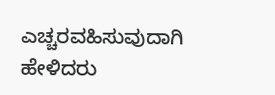ಎಚ್ಚರವಹಿಸುವುದಾಗಿ ಹೇಳಿದರು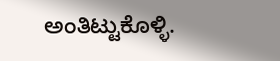ಅಂತಿಟ್ಟುಕೊಳ್ಳಿ.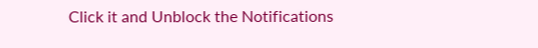Click it and Unblock the Notifications